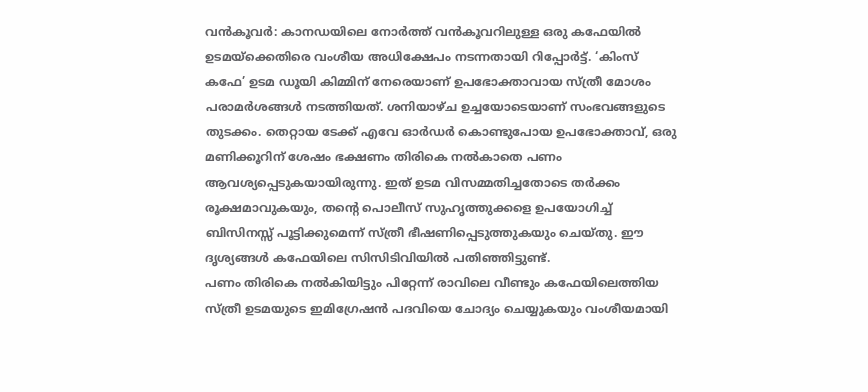വൻകൂവർ: കാനഡയിലെ നോർത്ത് വൻകൂവറിലുള്ള ഒരു കഫേയിൽ ഉടമയ്ക്കെതിരെ വംശീയ അധിക്ഷേപം നടന്നതായി റിപ്പോർട്ട്. ‘കിംസ് കഫേ’ ഉടമ ഡൂയി കിമ്മിന് നേരെയാണ് ഉപഭോക്താവായ സ്ത്രീ മോശം പരാമർശങ്ങൾ നടത്തിയത്. ശനിയാഴ്ച ഉച്ചയോടെയാണ് സംഭവങ്ങളുടെ തുടക്കം. തെറ്റായ ടേക്ക് എവേ ഓർഡർ കൊണ്ടുപോയ ഉപഭോക്താവ്, ഒരു മണിക്കൂറിന് ശേഷം ഭക്ഷണം തിരികെ നൽകാതെ പണം ആവശ്യപ്പെടുകയായിരുന്നു. ഇത് ഉടമ വിസമ്മതിച്ചതോടെ തർക്കം രൂക്ഷമാവുകയും, തന്റെ പൊലീസ് സുഹൃത്തുക്കളെ ഉപയോഗിച്ച് ബിസിനസ്സ് പൂട്ടിക്കുമെന്ന് സ്ത്രീ ഭീഷണിപ്പെടുത്തുകയും ചെയ്തു. ഈ ദൃശ്യങ്ങൾ കഫേയിലെ സിസിടിവിയിൽ പതിഞ്ഞിട്ടുണ്ട്.
പണം തിരികെ നൽകിയിട്ടും പിറ്റേന്ന് രാവിലെ വീണ്ടും കഫേയിലെത്തിയ സ്ത്രീ ഉടമയുടെ ഇമിഗ്രേഷൻ പദവിയെ ചോദ്യം ചെയ്യുകയും വംശീയമായി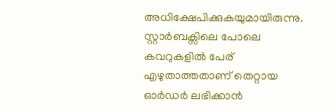അധിക്ഷേപിക്കുകയുമായിരുന്നു. സ്റ്റാർബക്സിലെ പോലെ കവറുകളിൽ പേര് എഴുതാത്തതാണ് തെറ്റായ ഓർഡർ ലഭിക്കാൻ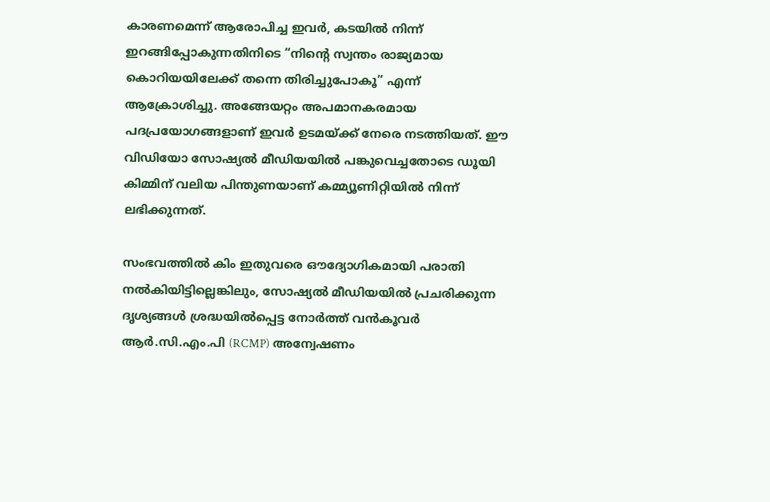കാരണമെന്ന് ആരോപിച്ച ഇവർ, കടയിൽ നിന്ന് ഇറങ്ങിപ്പോകുന്നതിനിടെ “നിന്റെ സ്വന്തം രാജ്യമായ കൊറിയയിലേക്ക് തന്നെ തിരിച്ചുപോകൂ” എന്ന് ആക്രോശിച്ചു. അങ്ങേയറ്റം അപമാനകരമായ പദപ്രയോഗങ്ങളാണ് ഇവർ ഉടമയ്ക്ക് നേരെ നടത്തിയത്. ഈ വിഡിയോ സോഷ്യൽ മീഡിയയിൽ പങ്കുവെച്ചതോടെ ഡൂയി കിമ്മിന് വലിയ പിന്തുണയാണ് കമ്മ്യൂണിറ്റിയിൽ നിന്ന് ലഭിക്കുന്നത്.

സംഭവത്തിൽ കിം ഇതുവരെ ഔദ്യോഗികമായി പരാതി നൽകിയിട്ടില്ലെങ്കിലും, സോഷ്യൽ മീഡിയയിൽ പ്രചരിക്കുന്ന ദൃശ്യങ്ങൾ ശ്രദ്ധയിൽപ്പെട്ട നോർത്ത് വൻകൂവർ ആർ.സി.എം.പി (RCMP) അന്വേഷണം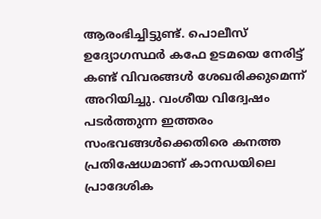ആരംഭിച്ചിട്ടുണ്ട്. പൊലീസ് ഉദ്യോഗസ്ഥർ കഫേ ഉടമയെ നേരിട്ട് കണ്ട് വിവരങ്ങൾ ശേഖരിക്കുമെന്ന് അറിയിച്ചു. വംശീയ വിദ്വേഷം പടർത്തുന്ന ഇത്തരം സംഭവങ്ങൾക്കെതിരെ കനത്ത പ്രതിഷേധമാണ് കാനഡയിലെ പ്രാദേശിക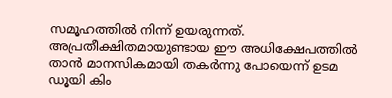സമൂഹത്തിൽ നിന്ന് ഉയരുന്നത്. അപ്രതീക്ഷിതമായുണ്ടായ ഈ അധിക്ഷേപത്തിൽ താൻ മാനസികമായി തകർന്നു പോയെന്ന് ഉടമ ഡൂയി കിം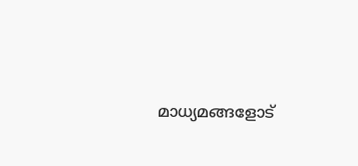മാധ്യമങ്ങളോട്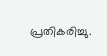പ്രതികരിച്ചു.